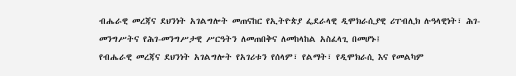ብሔራዊ መረጃና ደህንነት አገልግሎት መጠናከር የኢትዮጵያ ፌደራላዊ ዲሞክራሲያዊ ሪፐብሊክ ሉዓላዊነት፣ ሕገ- መንግሥትና የሕገ-መንግሥታዊ ሥርዓትን ለመጠበቅና ለመከላከል አስፈላጊ በመሆኑ፤
የብሔራዊ መረጃና ደህንነት አገልግሎት የአገሪቱን የሰላም፣ የልማት፣ የዲሞክራሲ እና የመልካም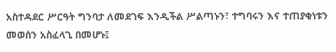አስተዳደር ሥርዓት ግንባታ ለመደገፍ እንዲችል ሥልጣኑን፣ ተግባሩን እና ተጠያቂነቱን መወሰን አስፈላጊ በመሆኑ፤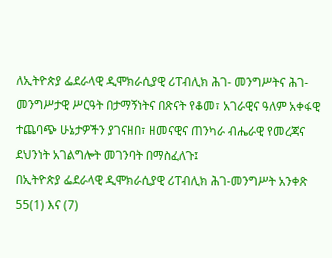ለኢትዮጵያ ፌደራላዊ ዲሞክራሲያዊ ሪፐብሊክ ሕገ- መንግሥትና ሕገ-መንግሥታዊ ሥርዓት በታማኝነትና በጽናት የቆመ፣ አገራዊና ዓለም አቀፋዊ ተጨባጭ ሁኔታዎችን ያገናዘበ፣ ዘመናዊና ጠንካራ ብሔራዊ የመረጃና ደህንነት አገልግሎት መገንባት በማስፈለጉ፤
በኢትዮጵያ ፌደራላዊ ዲሞክራሲያዊ ሪፐብሊክ ሕገ-መንግሥት አንቀጽ 55(1) እና (7)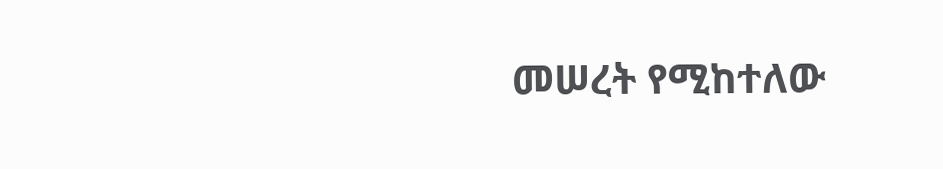መሠረት የሚከተለው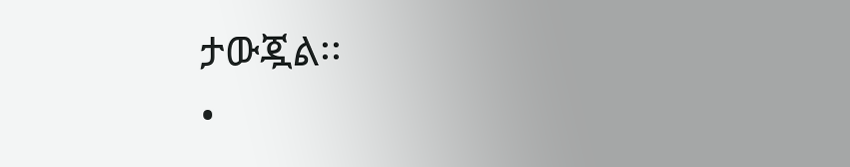ታውጇል፡፡
•